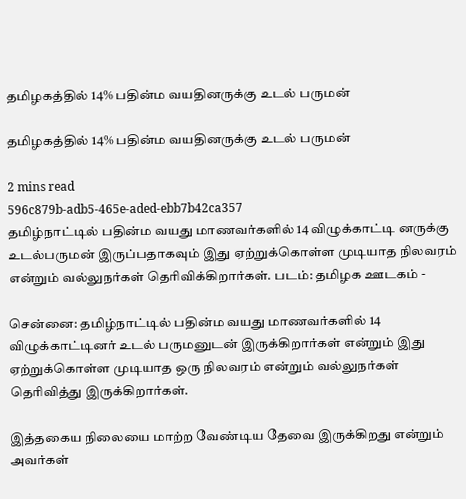தமிழகத்தில் 14% பதின்ம வயதினருக்கு உடல் பருமன்

தமிழகத்தில் 14% பதின்ம வயதினருக்கு உடல் பருமன்

2 mins read
596c879b-adb5-465e-aded-ebb7b42ca357
தமிழ்நாட்டில் பதின்ம வயது மாணவர்களில் 14 விழுக்காட்டி னருக்கு உடல்பருமன் இருப்பதாகவும் இது ஏற்றுக்கொள்ள முடியாத நிலவரம் என்றும் வல்லுநர்கள் தெரிவிக்கிறார்கள். படம்: தமிழக ஊடகம் -

சென்னை: தமிழ்நாட்டில் பதின்ம வயது மாணவர்களில் 14 விழுக்காட்டினர் உடல் பருமனுடன் இருக்கிறார்கள் என்றும் இது ஏற்றுக்கொள்ள முடியாத ஒரு நிலவரம் என்றும் வல்லுநர்கள் தெரிவித்து இருக்கிறார்கள்.

இத்தகைய நிலையை மாற்ற வேண்டிய தேவை இருக்கிறது என்றும் அவர்கள்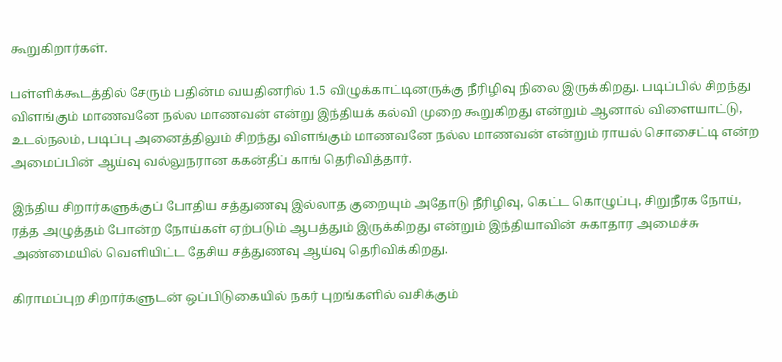கூறுகிறார்கள்.

பள்ளிக்கூடத்தில் சேரும் பதின்ம வயதினரில் 1.5 விழுக்காட்டினருக்கு நீரிழிவு நிலை இருக்கிறது. படிப்பில் சிறந்து விளங்கும் மாணவனே நல்ல மாணவன் என்று இந்தியக் கல்வி முறை கூறுகிறது என்றும் ஆனால் விளையாட்டு, உடல்நலம், படிப்பு அனைத்திலும் சிறந்து விளங்கும் மாணவனே நல்ல மாணவன் என்றும் ராயல் சொசைட்டி என்ற அமைப்பின் ஆய்வு வல்லுநரான ககன்தீப் காங் தெரிவித்தார்.

இந்திய சிறார்களுக்குப் போதிய சத்துணவு இல்லாத குறையும் அதோடு நீரிழிவு, கெட்ட கொழுப்பு, சிறுநீரக நோய், ரத்த அழுத்தம் போன்ற நோய்கள் ஏற்படும் ஆபத்தும் இருக்கிறது என்றும் இந்தியாவின் சுகாதார அமைச்சு அண்மையில் வெளியிட்ட தேசிய சத்துணவு ஆய்வு தெரிவிக்கிறது.

கிராமப்புற சிறார்களுடன் ஒப்பிடுகையில் நகர் புறங்களில் வசிக்கும்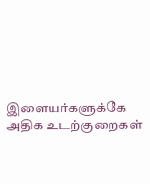இளையர்களுக்கே அதிக உடற்குறைகள்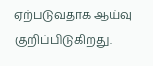ஏற்படுவதாக ஆய்வு குறிப்பிடுகிறது.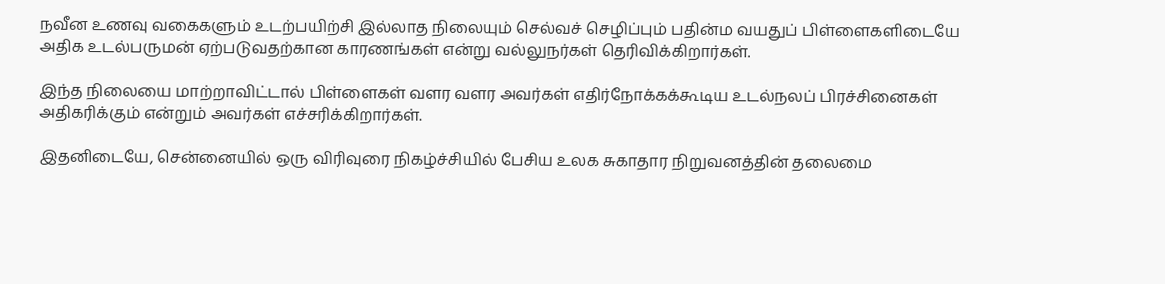நவீன உணவு வகைகளும் உடற்பயிற்சி இல்லாத நிலையும் செல்வச் செழிப்பும் பதின்ம வயதுப் பிள்ளைகளிடையே அதிக உடல்பருமன் ஏற்படுவதற்கான காரணங்கள் என்று வல்லுநர்கள் தெரிவிக்கிறார்கள்.

இந்த நிலையை மாற்றாவிட்டால் பிள்ளைகள் வளர வளர அவர்கள் எதிர்நோக்கக்கூடிய உடல்நலப் பிரச்சினைகள் அதிகரிக்கும் என்றும் அவர்கள் எச்சரிக்கிறார்கள்.

இதனிடையே, சென்னையில் ஒரு விரிவுரை நிகழ்ச்சியில் பேசிய உலக சுகாதார நிறுவனத்தின் தலைமை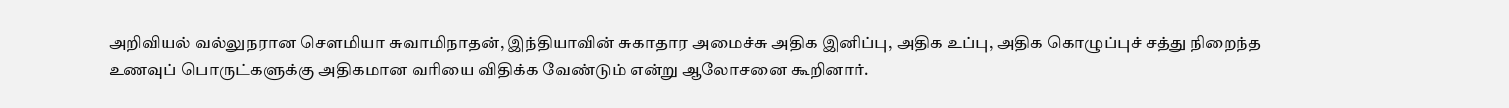அறிவியல் வல்லுநரான சௌமியா சுவாமிநாதன், இந்தியாவின் சுகாதார அமைச்சு அதிக இனிப்பு, அதிக உப்பு, அதிக கொழுப்புச் சத்து நிறைந்த உணவுப் பொருட்களுக்கு அதிகமான வரியை விதிக்க வேண்டும் என்று ஆலோசனை கூறினார்.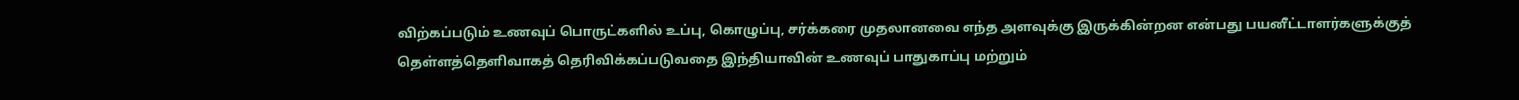விற்கப்படும் உணவுப் பொருட்களில் உப்பு, கொழுப்பு, சர்க்கரை முதலானவை எந்த அளவுக்கு இருக்கின்றன என்பது பயனீட்டாளர்களுக்குத் தெள்ளத்தெளிவாகத் தெரிவிக்கப்படுவதை இந்தியாவின் உணவுப் பாதுகாப்பு மற்றும்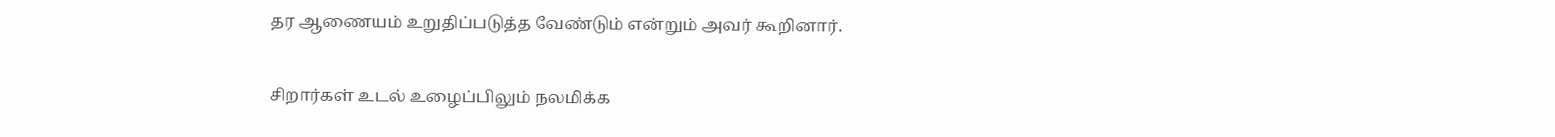தர ஆணையம் உறுதிப்படுத்த வேண்டும் என்றும் அவர் கூறினார்.

சிறார்கள் உடல் உழைப்பிலும் நலமிக்க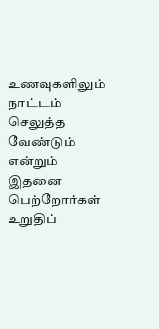உணவுகளிலும் நாட்டம் செலுத்த வேண்டும் என்றும் இதனை பெற்றோர்கள் உறுதிப்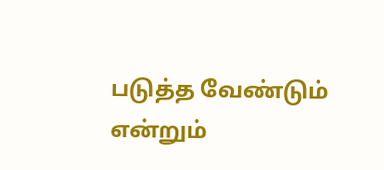படுத்த வேண்டும் என்றும்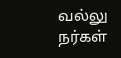வல்லு நர்கள்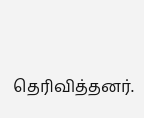தெரிவித்தனர்.